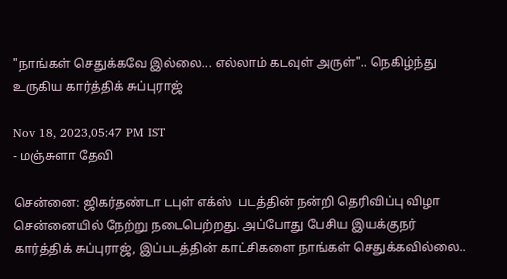"நாங்கள் செதுக்கவே இல்லை... எல்லாம் கடவுள் அருள்".. நெகிழ்ந்து உருகிய கார்த்திக் சுப்புராஜ்

Nov 18, 2023,05:47 PM IST
- மஞ்சுளா தேவி

சென்னை: ஜிகர்தண்டா டபுள் எக்ஸ்  படத்தின் நன்றி தெரிவிப்பு விழா சென்னையில் நேற்று நடைபெற்றது. அப்போது பேசிய இயக்குநர் கார்த்திக் சுப்புராஜ், இப்படத்தின் காட்சிகளை நாங்கள் செதுக்கவில்லை..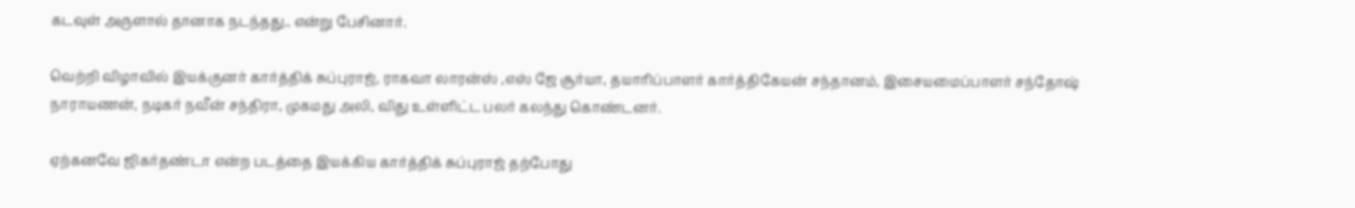கடவுள் அருளால் தானாக நடந்தது.. என்று பேசினார்.

வெற்றி விழாவில் இயக்குனர் கார்த்திக் சுப்புராஜ், ராகவா லாரன்ஸ் ,எஸ் ஜே சூர்யா, தயாரிப்பாளர் கார்த்திகேயன் சந்தானம், இசையமைப்பாளர் சந்தோஷ் நாராயணன், நடிகர் நவீன் சந்திரா, முகமது அலி, விது உள்ளிட்ட பலர் கலந்து கொண்டனர்.

ஏற்கனவே ஜிகர்தண்டா என்ற படத்தை இயக்கிய கார்த்திக் சுப்புராஜ் தற்போது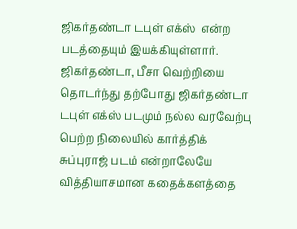ஜிகர்தண்டா டபுள் எக்ஸ்  என்ற படத்தையும் இயக்கியுள்ளார். ஜிகர்தண்டா, பீசா வெற்றியை தொடர்ந்து தற்போது ஜிகர்தண்டா டபுள் எக்ஸ் படமும் நல்ல வரவேற்பு பெற்ற நிலையில் கார்த்திக் சுப்புராஜ் படம் என்றாலேயே வித்தியாசமான கதைக்களத்தை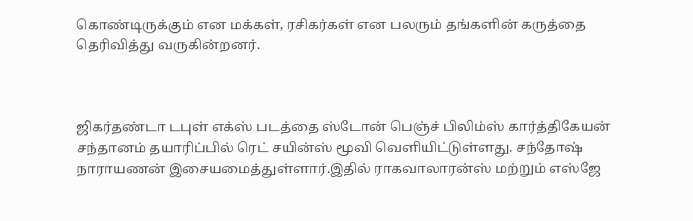கொண்டிருக்கும் என மக்கள், ரசிகர்கள் என பலரும் தங்களின் கருத்தை தெரிவித்து வருகின்றனர்.



ஜிகர்தண்டா டபுள் எக்ஸ் படத்தை ஸ்டோன் பெஞ்ச் பிலிம்ஸ் கார்த்திகேயன் சந்தானம் தயாரிப்பில் ரெட் சயின்ஸ் மூவி வெளியிட்டுள்ளது. சந்தோஷ் நாராயணன் இசையமைத்துள்ளார்.இதில் ராகவாலாரன்ஸ் மற்றும் எஸ்ஜே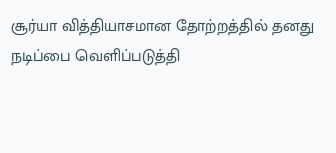சூர்யா வித்தியாசமான தோற்றத்தில் தனது நடிப்பை வெளிப்படுத்தி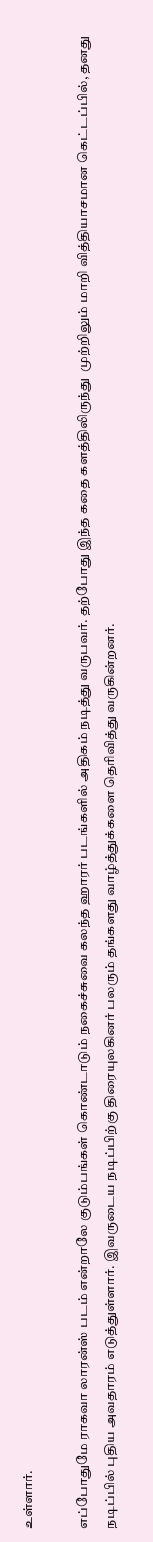உள்ளார்.

எப்போதுமே ராகவா லாரன்ஸ் படம் என்றாலே குடும்பங்கள் கொண்டாடும் நகைச்சுவை கலந்த ஹாரர் படங்களில் அதிகம் நடித்து வருபவர். தற்போது இந்த கதை களத்திலிருந்து  முற்றிலும் மாறி வித்தியாசமான கெட்டப்பில், தனது நடிப்பில் புதிய அவதாரம் எடுத்துள்ளார். இவருடைய நடிப்பிற்கு திரையுலகினர் பலரும் தங்களது வாழ்த்துக்களை தெரிவித்து வருகின்றனர்.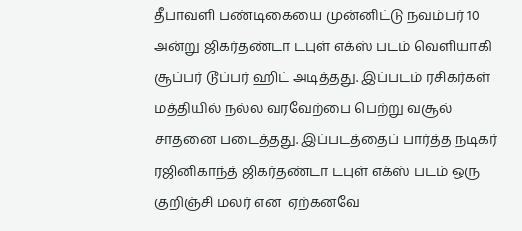தீபாவளி பண்டிகையை முன்னிட்டு நவம்பர் 10 அன்று ஜிகர்தண்டா டபுள் எக்ஸ் படம் வெளியாகி சூப்பர் டூப்பர் ஹிட் அடித்தது. இப்படம் ரசிகர்கள் மத்தியில் நல்ல வரவேற்பை பெற்று வசூல் சாதனை படைத்தது. இப்படத்தைப் பார்த்த நடிகர் ரஜினிகாந்த் ஜிகர்தண்டா டபுள் எக்ஸ் படம் ஒரு குறிஞ்சி மலர் என  ஏற்கனவே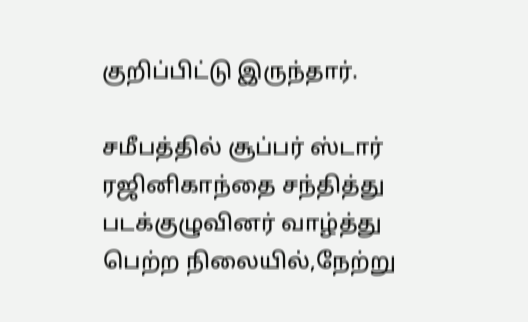குறிப்பிட்டு இருந்தார்.

சமீபத்தில் சூப்பர் ஸ்டார் ரஜினிகாந்தை சந்தித்து  படக்குழுவினர் வாழ்த்து பெற்ற நிலையில்,நேற்று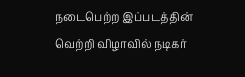நடைபெற்ற இப்படத்தின் வெற்றி விழாவில் நடிகர்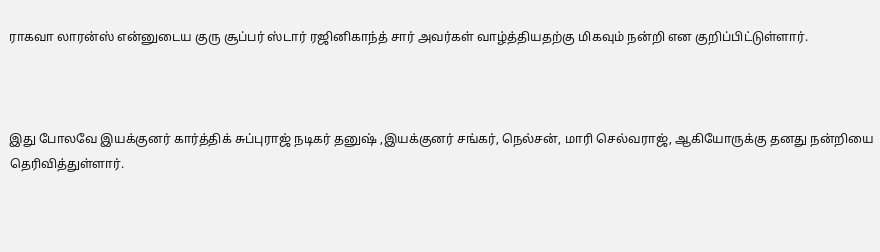ராகவா லாரன்ஸ் என்னுடைய குரு சூப்பர் ஸ்டார் ரஜினிகாந்த் சார் அவர்கள் வாழ்த்தியதற்கு மிகவும் நன்றி என குறிப்பிட்டுள்ளார்.



இது போலவே இயக்குனர் கார்த்திக் சுப்புராஜ் நடிகர் தனுஷ் ,இயக்குனர் சங்கர், நெல்சன், மாரி செல்வராஜ், ஆகியோருக்கு தனது நன்றியை தெரிவித்துள்ளார்.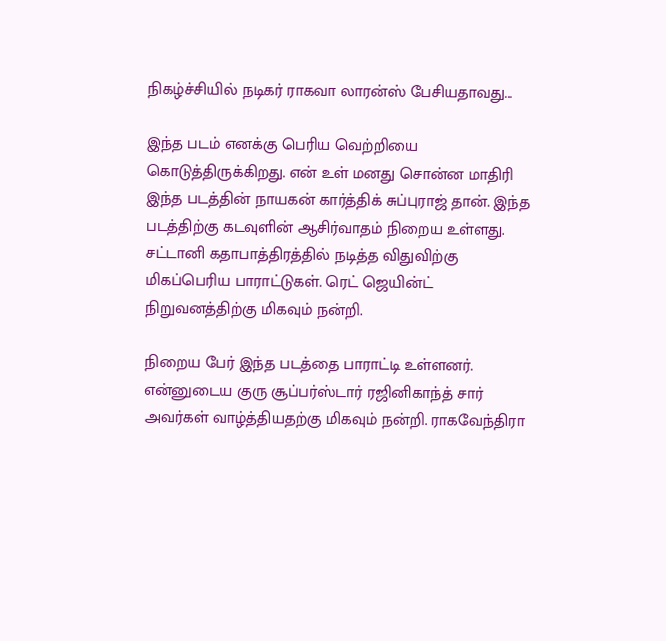நிகழ்ச்சியில் நடிகர் ராகவா லாரன்ஸ் பேசியதாவது...

இந்த படம் எனக்கு பெரிய வெற்றியை கொடுத்திருக்கிறது. என் உள் மனது சொன்ன மாதிரி இந்த படத்தின் நாயகன் கார்த்திக் சுப்புராஜ் தான். இந்த படத்திற்கு கடவுளின் ஆசிர்வாதம் நிறைய‌ உள்ளது. சட்டானி கதாபாத்திரத்தில் நடித்த விதுவிற்கு மிகப்பெரிய பாராட்டுகள். ரெட் ஜெயின்ட் நிறுவனத்திற்கு மிகவும் நன்றி.

நிறைய பேர் இந்த படத்தை பாராட்டி உள்ளனர். என்னுடைய‌ குரு சூப்பர்ஸ்டார் ரஜினிகாந்த் சார் அவர்கள் வாழ்த்தியதற்கு மிகவும் நன்றி. ராகவேந்திரா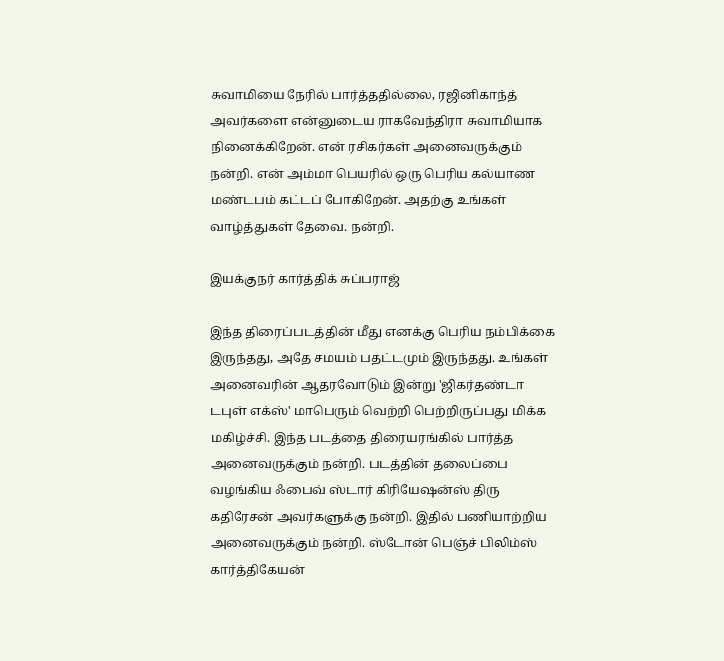சுவாமியை நேரில் பார்த்ததில்லை, ரஜினிகாந்த் அவர்களை என்னுடைய‌ ராகவேந்திரா சுவாமியாக‌ நினைக்கிறேன். என் ரசிகர்கள் அனைவருக்கும் நன்றி. என் அம்மா பெயரில் ஒரு பெரிய கல்யாண மண்டபம் கட்டப் போகிறேன். அதற்கு உங்கள் வாழ்த்துகள் தேவை. நன்றி.

இயக்குந‌ர் கார்த்திக் சுப்பராஜ்

இந்த திரைப்படத்தின் மீது எனக்கு பெரிய நம்பிக்கை இருந்தது, அதே சமயம் பதட்டமும் இருந்தது. உங்கள் அனைவரின் ஆதரவோடும் இன்று 'ஜிகர்தண்டா டபுள் எக்ஸ்' மாபெரும் வெற்றி பெற்றிருப்பது மிக்க மகிழ்ச்சி. இந்த படத்தை திரையரங்கில் பார்த்த அனைவருக்கும் நன்றி. படத்தின் தலைப்பை வழங்கிய ஃபைவ் ஸ்டார் கிரியேஷன்ஸ் திரு கதிரேசன் அவர்களுக்கு நன்றி. இதில் பணியாற்றிய‌ அனைவருக்கும் நன்றி. ஸ்டோன் பெஞ்ச் பிலிம்ஸ் கார்த்திகேயன்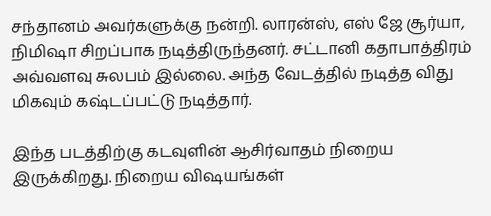சந்தானம் அவர்களுக்கு நன்றி. லாரன்ஸ், எஸ் ஜே சூர்யா, நிமிஷா சிறப்பாக நடித்திருந்தனர். சட்டானி கதாபாத்திரம் அவ்வளவு சுலபம் இல்லை. அந்த வேடத்தில் நடித்த விது மிகவும் கஷ்டப்பட்டு நடித்தார்.

இந்த படத்திற்கு கடவுளின் ஆசிர்வாதம் நிறைய இருக்கிறது. நிறைய விஷயங்கள்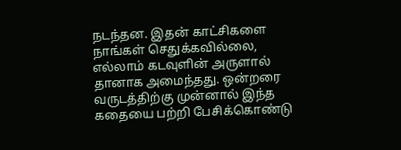நடந்தன. இதன் காட்சிகளை நாங்கள் செதுக்கவில்லை, எல்லாம் கடவுளின் அருளால் தானாக அமைந்தது. ஒன்றரை வருடத்திற்கு முன்னால் இந்த கதையை பற்றி பேசிக்கொண்டு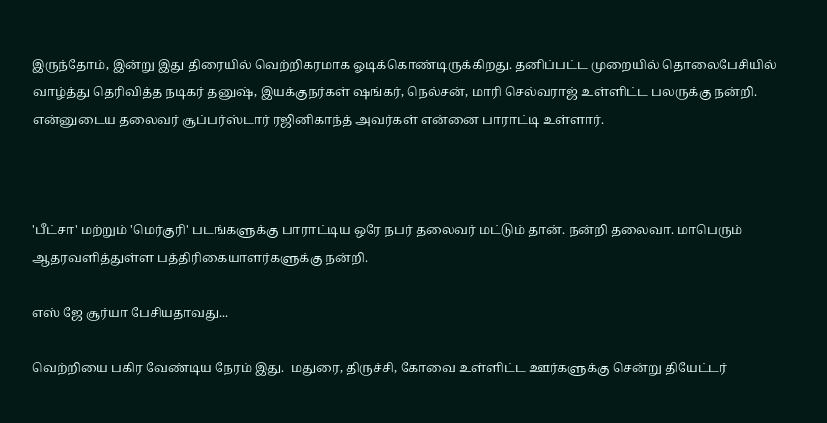இருந்தோம், இன்று இது திரையில் வெற்றிகரமாக ஓடிக்கொண்டிருக்கிறது. தனிப்பட்ட முறையில் தொலைபேசியில் வாழ்த்து தெரிவித்த நடிகர் தனுஷ், இயக்குநர்கள் ஷங்கர், நெல்சன், மாரி செல்வராஜ் உள்ளிட்ட பலருக்கு நன்றி. என்னுடைய தலைவர் சூப்பர்ஸ்டார் ரஜினிகாந்த் அவர்கள் என்னை பாராட்டி உள்ளார்.



'பீட்சா' மற்றும் 'மெர்குரி' படங்களுக்கு பாராட்டிய ஒரே நபர் தலைவர் மட்டும் தான். நன்றி தலைவா. மாபெரும் ஆதரவளித்துள்ள பத்திரிகையாளர்களுக்கு நன்றி.

எஸ் ஜே சூர்யா பேசியதாவது...

வெற்றியை பகிர வேண்டிய நேரம் இது.  மதுரை, திருச்சி, கோவை உள்ளிட்ட‌ ஊர்களுக்கு சென்று தியேட்டர்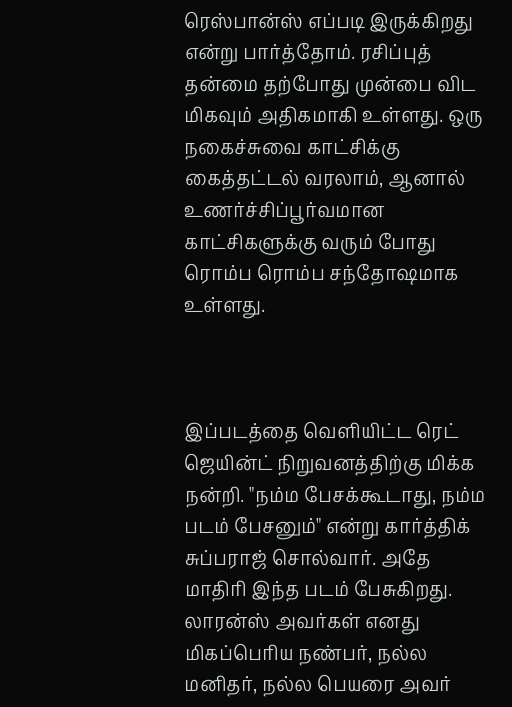ரெஸ்பான்ஸ் எப்படி இருக்கிறது என்று பார்த்தோம். ரசிப்புத் தன்மை தற்போது முன்பை விட மிகவும் அதிகமாகி உள்ளது. ஒரு நகைச்சுவை காட்சிக்கு கைத்தட்டல் வரலாம், ஆனால் உணர்ச்சிப்பூர்வமான காட்சிகளுக்கு வரும் போது ரொம்ப ரொம்ப சந்தோஷமாக உள்ளது.



இப்படத்தை வெளியிட்ட ரெட் ஜெயின்ட் நிறுவனத்திற்கு மிக்க நன்றி. "நம்ம பேசக்கூடாது, நம்ம படம் பேசனும்" என்று கார்த்திக் சுப்பராஜ் சொல்வார். அதே மாதிரி இந்த படம் பேசுகிற‌து. லாரன்ஸ் அவர்கள் எனது மிகப்பெரிய நண்பர், நல்ல மனிதர், நல்ல பெயரை அவர்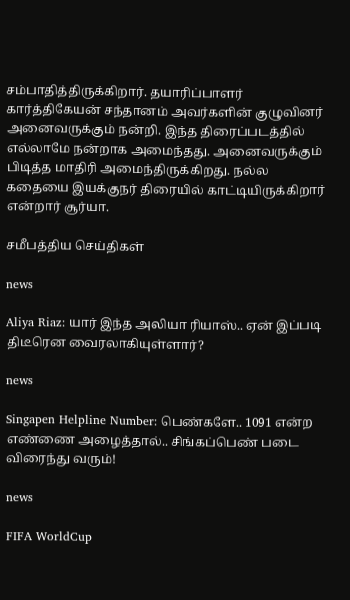சம்பாதித்திருக்கிறார். தயாரிப்பாளர் கார்த்திகேயன் சந்தானம் அவர்களின் குழுவினர் அனைவருக்கும் நன்றி. இந்த திரைப்படத்தில் எல்லாமே நன்றாக‌ அமைந்தது. அனைவ‌ருக்கும் பிடித்த‌ மாதிரி அமைந்திருக்கிறது. நல்ல கதையை இயக்குந‌ர் திரையில் காட்டியிருக்கிறார் என்றார் சூர்யா.

சமீபத்திய செய்திகள்

news

Aliya Riaz: யார் இந்த அலியா ரியாஸ்.. ஏன் இப்படி திடீரென வைரலாகியுள்ளார்?

news

Singapen Helpline Number: பெண்களே.. 1091 என்ற எண்ணை அழைத்தால்.. சிங்கப்பெண் படை விரைந்து வரும்!

news

FIFA WorldCup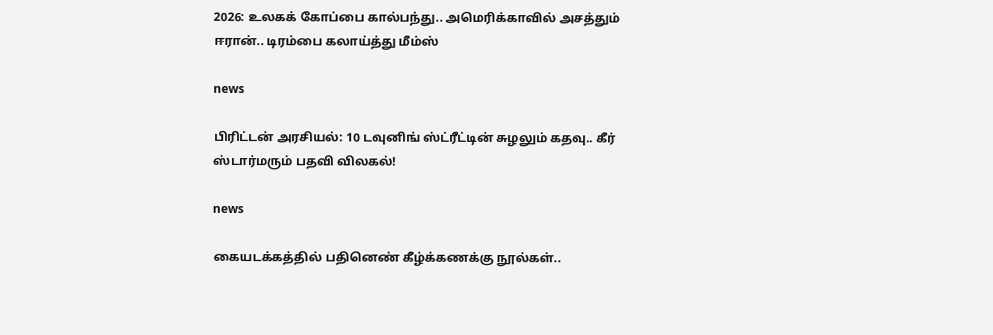2026: உலகக் கோப்பை கால்பந்து.. அமெரிக்காவில் அசத்தும் ஈரான்.. டிரம்பை கலாய்த்து மீம்ஸ்

news

பிரிட்டன் அரசியல்: 10 டவுனிங் ஸ்ட்ரீட்டின் சுழலும் கதவு.. கீர் ஸ்டார்மரும் பதவி விலகல்!

news

கையடக்கத்தில் பதினெண் கீழ்க்கணக்கு நூல்கள்..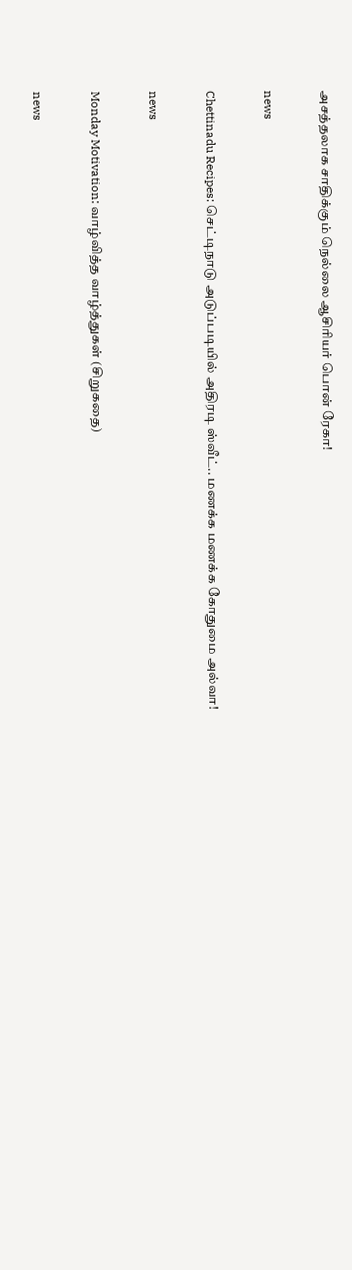அசத்தலாக சாதிக்கும் நெல்லை ஆசிரியர் பொன் ரேகா!

news

Chettinadu Recipes: செட்டிநாடு அடுப்படியில் அதிரடி ஸ்வீட்.. மணக்க மணக்க கோதுமை அல்வா!

news

Monday Motivation: வாழ்வித்த வாழ்த்துகள் (சிறுகதை)

news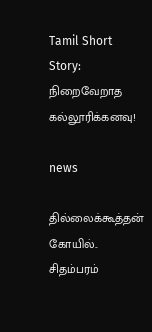Tamil Short Story: நிறைவேறாத கல்லூரிக்கனவு!

news

தில்லைக்கூத்தன் கோயில்.. சிதம்பரம்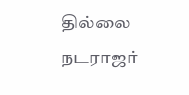தில்லை நடராஜர்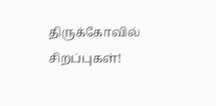திருக்கோவில் சிறப்புகள்!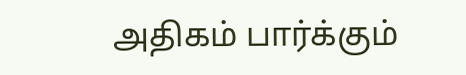அதிகம் பார்க்கும்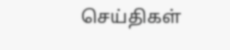செய்திகள்